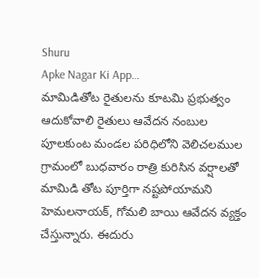Shuru
Apke Nagar Ki App…
మామిడితోట రైతులను కూటమి ప్రభుత్వం ఆదుకోవాలి రైతులు ఆవేదన నంబుల పూలకుంట మండల పరిధిలోని వెలిచలముల గ్రామంలో బుధవారం రాత్రి కురిసిన వర్షాలతో మామిడి తోట పూర్తిగా నష్టపోయామని హెమలనాయక్, గోమలి బాయి ఆవేదన వ్యక్తం చేస్తున్నారు. ఈదురు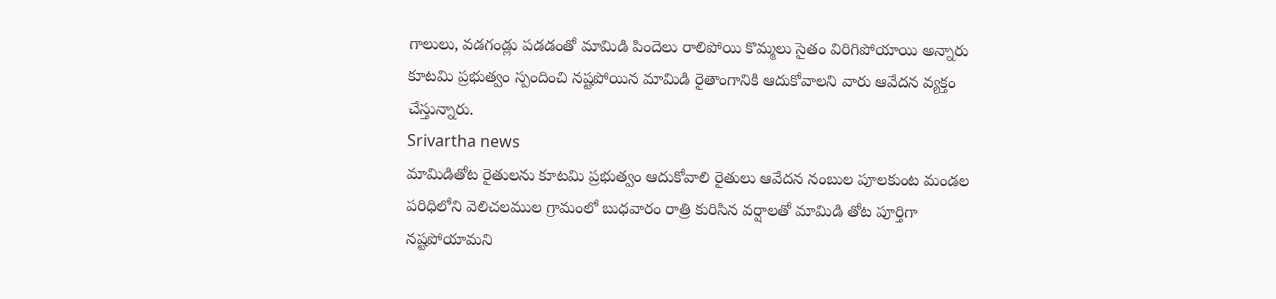గాలులు, వడగండ్లు పడడంతో మామిడి పిందెలు రాలిపోయి కొమ్మలు సైతం విరిగిపోయాయి అన్నారు కూటమి ప్రభుత్వం స్పందించి నష్టపోయిన మామిడి రైతాంగానికి ఆదుకోవాలని వారు ఆవేదన వ్యక్తం చేస్తున్నారు.
Srivartha news
మామిడితోట రైతులను కూటమి ప్రభుత్వం ఆదుకోవాలి రైతులు ఆవేదన నంబుల పూలకుంట మండల పరిధిలోని వెలిచలముల గ్రామంలో బుధవారం రాత్రి కురిసిన వర్షాలతో మామిడి తోట పూర్తిగా నష్టపోయామని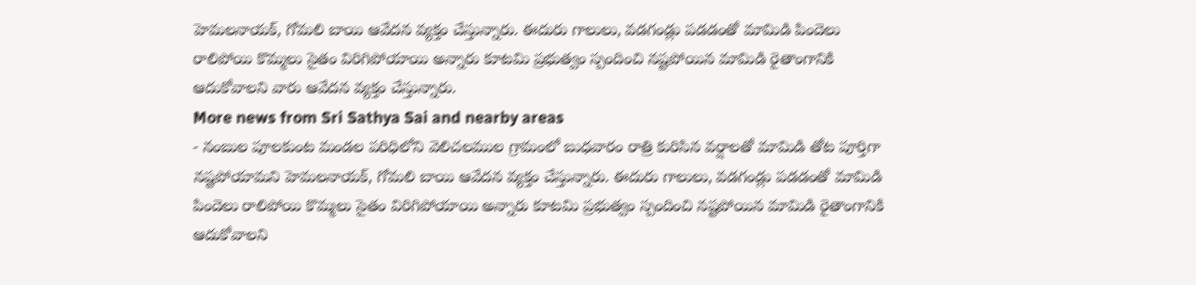హెమలనాయక్, గోమలి బాయి ఆవేదన వ్యక్తం చేస్తున్నారు. ఈదురు గాలులు, వడగండ్లు పడడంతో మామిడి పిందెలు రాలిపోయి కొమ్మలు సైతం విరిగిపోయాయి అన్నారు కూటమి ప్రభుత్వం స్పందించి నష్టపోయిన మామిడి రైతాంగానికి ఆదుకోవాలని వారు ఆవేదన వ్యక్తం చేస్తున్నారు.
More news from Sri Sathya Sai and nearby areas
- నంబుల పూలకుంట మండల పరిధిలోని వెలిచలముల గ్రామంలో బుధవారం రాత్రి కురిసిన వర్షాలతో మామిడి తోట పూర్తిగా నష్టపోయామని హెమలనాయక్, గోమలి బాయి ఆవేదన వ్యక్తం చేస్తున్నారు. ఈదురు గాలులు, వడగండ్లు పడడంతో మామిడి పిందెలు రాలిపోయి కొమ్మలు సైతం విరిగిపోయాయి అన్నారు కూటమి ప్రభుత్వం స్పందించి నష్టపోయిన మామిడి రైతాంగానికి ఆదుకోవాలని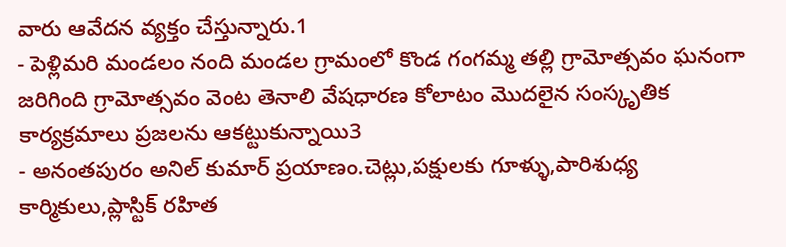వారు ఆవేదన వ్యక్తం చేస్తున్నారు.1
- పెళ్లిమరి మండలం నంది మండల గ్రామంలో కొండ గంగమ్మ తల్లి గ్రామోత్సవం ఘనంగా జరిగింది గ్రామోత్సవం వెంట తెనాలి వేషధారణ కోలాటం మొదలైన సంస్కృతిక కార్యక్రమాలు ప్రజలను ఆకట్టుకున్నాయి3
- అనంతపురం అనిల్ కుమార్ ప్రయాణం.చెట్లు,పక్షులకు గూళ్ళు,పారిశుధ్య కార్మికులు,ప్లాస్టిక్ రహిత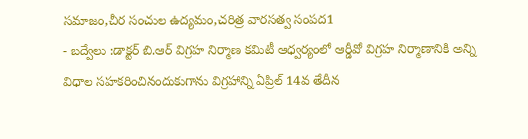సమాజం,చీర సంచుల ఉద్యమం,చరిత్ర వారసత్వ సంపద1
- బద్వేలు :డాక్టర్ బి.ఆర్ విగ్రహ నిర్మాణ కమిటీ ఆధ్వర్యంలో ఆర్డీవో విగ్రహ నిర్మాణానికి అన్ని విధాల సహకరించినందుకుగాను విగ్రహాన్ని ఏప్రిల్ 14వ తేదీన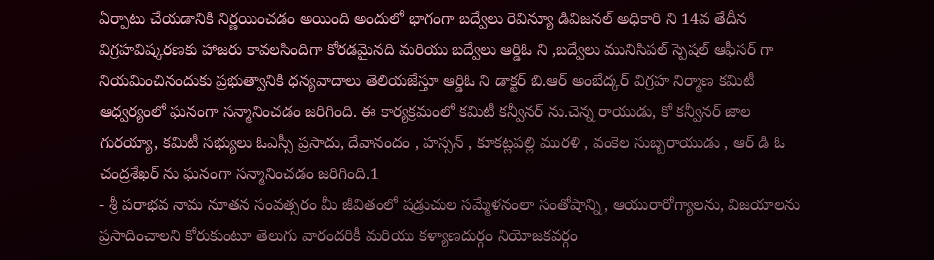ఏర్పాటు చేయడానికి నిర్ణయించడం అయింది అందులో భాగంగా బద్వేలు రెవిన్యూ డివిజనల్ అధికారి ని 14వ తేదీన విగ్రహవిష్కరణకు హాజరు కావలసిందిగా కోరడమైనది మరియు బద్వేలు ఆర్డిఓ ని ,బద్వేలు మునిసిపల్ స్పెషల్ ఆఫీసర్ గా నియమించినందుకు ప్రభుత్వానికి ధన్యవాదాలు తెలియజేస్తూ ఆర్డిఓ ని డాక్టర్ బి.ఆర్ అంబేద్కర్ విగ్రహ నిర్మాణ కమిటీ ఆధ్వర్యంలో ఘనంగా సన్మానించడం జరిగింది. ఈ కార్యక్రమంలో కమిటీ కన్వీనర్ ను.చెన్న రాయుడు, కో కన్వీనర్ జాల గురయ్యా, కమిటీ సభ్యులు ఓఎస్సీ ప్రసాదు, దేవానందం , హస్సన్ , కూకట్లపల్లి మురళి , వంకెల సుబ్బరాయుడు , ఆర్ డి ఓ చంద్రశేఖర్ ను ఘనంగా సన్మానించడం జరిగింది.1
- శ్రీ పరాభవ నామ నూతన సంవత్సరం మీ జీవితంలో షడ్రుచుల సమ్మేళనంలా సంతోషాన్ని, ఆయురారోగ్యాలను, విజయాలను ప్రసాదించాలని కోరుకుంటూ తెలుగు వారందరికీ మరియు కళ్యాణదుర్గం నియోజకవర్గం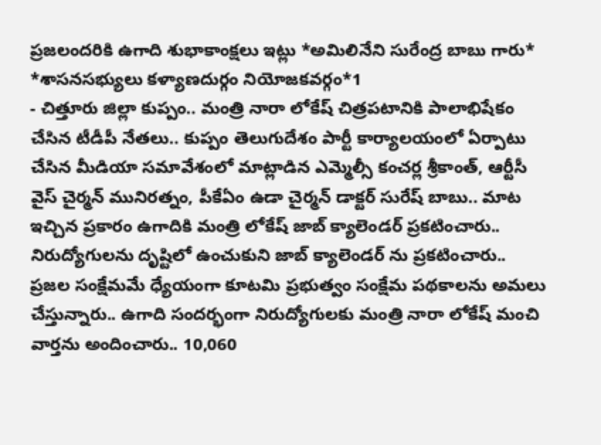ప్రజలందరికి ఉగాది శుభాకాంక్షలు ఇట్లు *అమిలినేని సురేంద్ర బాబు గారు* *శాసనసభ్యులు కళ్యాణదుర్గం నియోజకవర్గం*1
- చిత్తూరు జిల్లా కుప్పం.. మంత్రి నారా లోకేష్ చిత్రపటానికి పాలాభిషేకం చేసిన టీడీపీ నేతలు.. కుప్పం తెలుగుదేశం పార్టీ కార్యాలయంలో ఏర్పాటు చేసిన మీడియా సమావేశంలో మాట్లాడిన ఎమ్మెల్సీ కంచర్ల శ్రీకాంత్, ఆర్టీసీ వైస్ చైర్మన్ మునిరత్నం, పీకేఏం ఉడా చైర్మన్ డాక్టర్ సురేష్ బాబు.. మాట ఇచ్చిన ప్రకారం ఉగాదికి మంత్రి లోకేష్ జాబ్ క్యాలెండర్ ప్రకటించారు.. నిరుద్యోగులను దృష్టిలో ఉంచుకుని జాబ్ క్యాలెండర్ ను ప్రకటించారు.. ప్రజల సంక్షేమమే ధ్యేయంగా కూటమి ప్రభుత్వం సంక్షేమ పథకాలను అమలు చేస్తున్నారు.. ఉగాది సందర్భంగా నిరుద్యోగులకు మంత్రి నారా లోకేష్ మంచి వార్తను అందించారు.. 10,060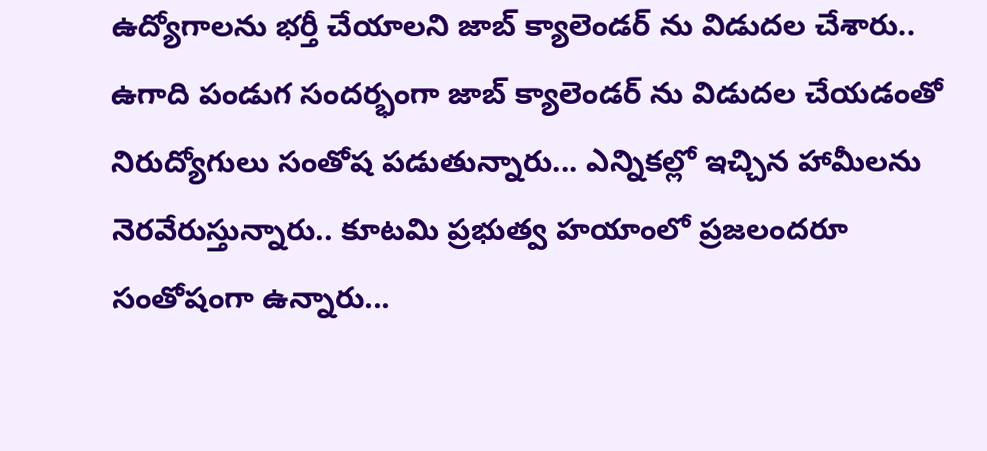ఉద్యోగాలను భర్తీ చేయాలని జాబ్ క్యాలెండర్ ను విడుదల చేశారు.. ఉగాది పండుగ సందర్భంగా జాబ్ క్యాలెండర్ ను విడుదల చేయడంతో నిరుద్యోగులు సంతోష పడుతున్నారు... ఎన్నికల్లో ఇచ్చిన హామీలను నెరవేరుస్తున్నారు.. కూటమి ప్రభుత్వ హయాంలో ప్రజలందరూ సంతోషంగా ఉన్నారు...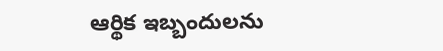ఆర్థిక ఇబ్బందులను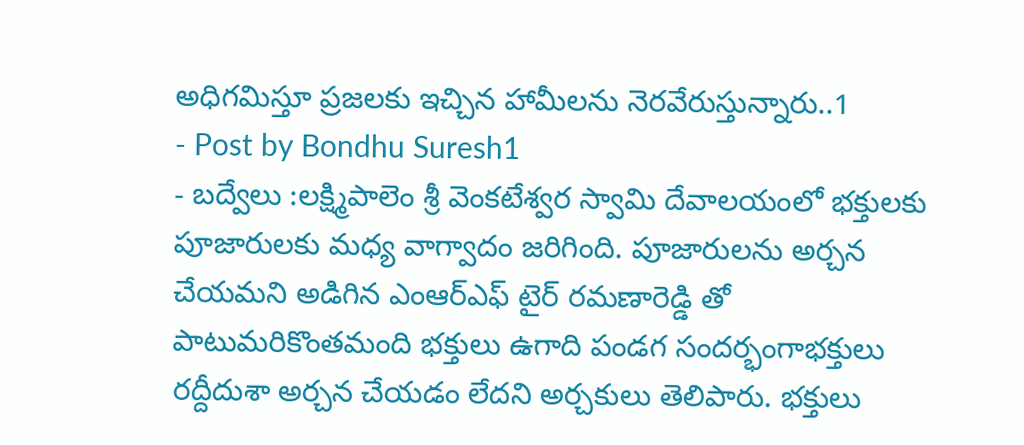అధిగమిస్తూ ప్రజలకు ఇచ్చిన హామీలను నెరవేరుస్తున్నారు..1
- Post by Bondhu Suresh1
- బద్వేలు :లక్ష్మిపాలెం శ్రీ వెంకటేశ్వర స్వామి దేవాలయంలో భక్తులకు పూజారులకు మధ్య వాగ్వాదం జరిగింది. పూజారులను అర్చన చేయమని అడిగిన ఎంఆర్ఎఫ్ టైర్ రమణారెడ్డి తో పాటుమరికొంతమంది భక్తులు ఉగాది పండగ సందర్భంగాభక్తులు రద్దీదుశా అర్చన చేయడం లేదని అర్చకులు తెలిపారు. భక్తులు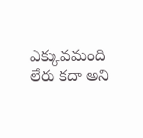ఎక్కువమంది లేరు కదా అని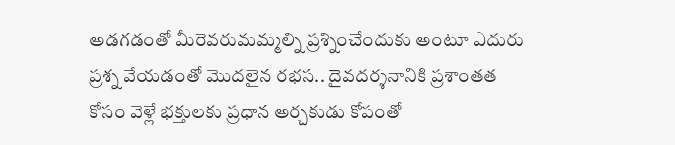అడగడంతో మీరెవరుమమ్మల్ని ప్రశ్నించేందుకు అంటూ ఎదురు ప్రశ్న వేయడంతో మొదలైన రభస.. దైవదర్శనానికి ప్రశాంతత కోసం వెళ్లే భక్తులకు ప్రధాన అర్చకుడు కోపంతో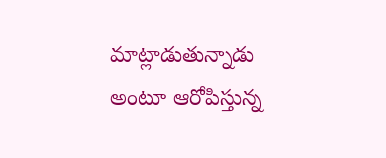మాట్లాడుతున్నాడు అంటూ ఆరోపిస్తున్న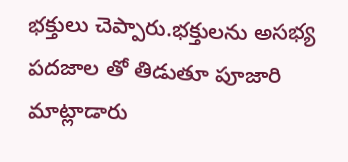భక్తులు చెప్పారు.భక్తులను అసభ్య పదజాల తో తిడుతూ పూజారి మాట్లాడారు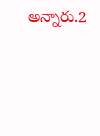అన్నారు.2